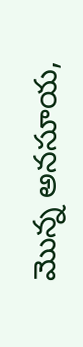మొన్న అనసూయ,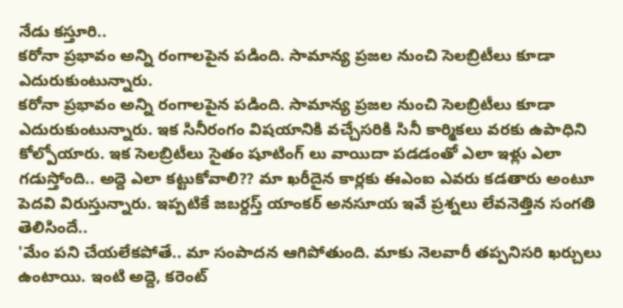నేడు కస్తూరి..
కరోనా ప్రభావం అన్ని రంగాలపైన పడింది. సామాన్య ప్రజల నుంచి సెలబ్రిటీలు కూడా ఎదురుకుంటున్నారు.
కరోనా ప్రభావం అన్ని రంగాలపైన పడింది. సామాన్య ప్రజల నుంచి సెలబ్రిటీలు కూడా ఎదురుకుంటున్నారు. ఇక సినీరంగం విషయానికి వచ్చేసరికి సినీ కార్మికలు వరకు ఉపాధిని కోల్పోయారు. ఇక సెలబ్రిటీలు సైతం షూటింగ్ లు వాయిదా పడడంతో ఎలా ఇళ్లు ఎలా గడుస్తోంది.. అద్దె ఎలా కట్టుకోవాలి?? మా ఖరీదైన కార్లకు ఈఎంఐ ఎవరు కడతారు అంటూ పెదవి విరుస్తున్నారు. ఇప్పటికే జబర్దస్త్ యాంకర్ అనసూయ ఇవే ప్రశ్నలు లేవనెత్తిన సంగతి తెలిసిందే..
'మేం పని చేయలేకపోతే.. మా సంపాదన ఆగిపోతుంది. మాకు నెలవారీ తప్పనిసరి ఖర్చులు ఉంటాయి. ఇంటి అద్దె, కరెంట్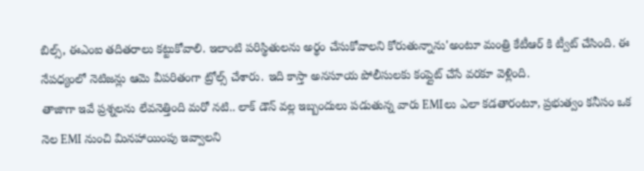బిల్స్, ఈఎంఐ తదితరాలు కట్టుకోవాలి. ఇలాంటి పరిస్థితులను అర్థం చేసుకోవాలని కోరుతున్నాను'అంటూ మంత్రి కేటీఆర్ కి ట్వీట్ చేసింది. ఈ నేపధ్యంలో నెటిజన్లు ఆమె వీపరితంగా ట్రోల్స్ చేశారు. ఇది కాస్తా అనసూయ పోలీసులకు కంప్లైట్ చేసే వరకూ వెళ్లింది.
తాజాగా ఇవే ప్రశ్నలను లేవనెత్తింది మరో నటి.. లాక్ డౌన్ వల్ల ఇబ్బందులు పడుతున్న వారు EMIలు ఎలా కడతారంటూ, ప్రభుత్వం కనీసం ఒక నెల EMI నుంచి మినహాయింపు ఇవ్వాలని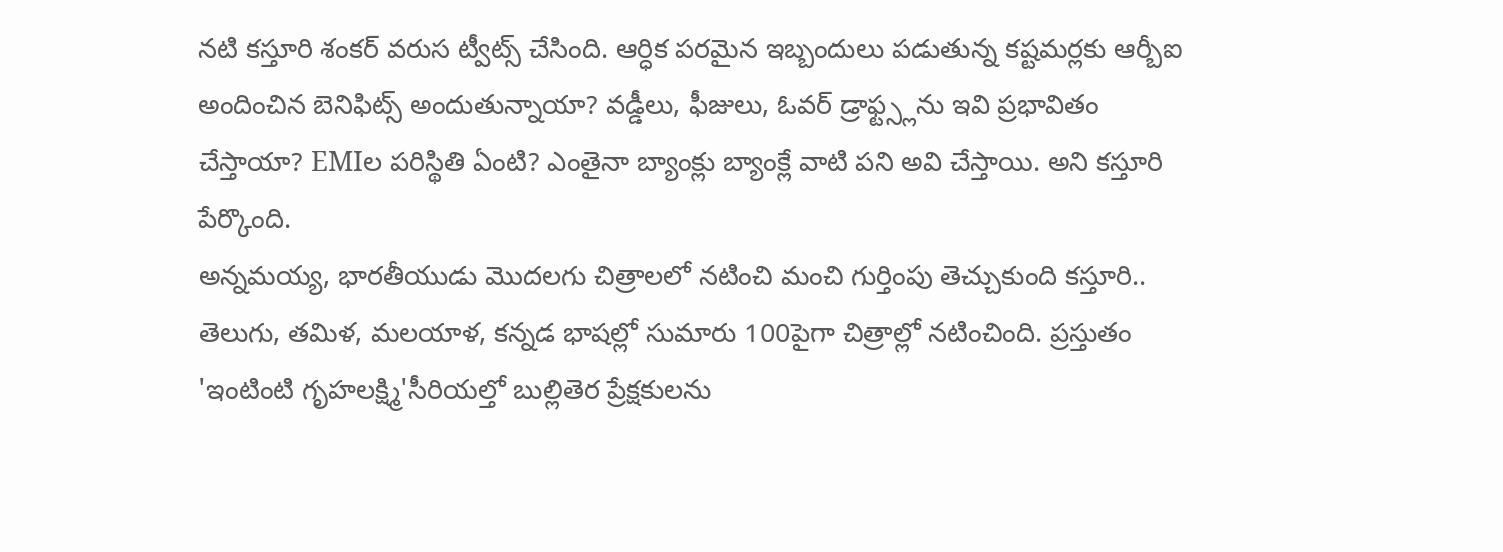నటి కస్తూరి శంకర్ వరుస ట్వీట్స్ చేసింది. ఆర్ధిక పరమైన ఇబ్బందులు పడుతున్న కష్టమర్లకు ఆర్బీఐ అందించిన బెనిఫిట్స్ అందుతున్నాయా? వడ్డీలు, ఫీజులు, ఓవర్ డ్రాఫ్ట్స్లను ఇవి ప్రభావితం చేస్తాయా? EMIల పరిస్థితి ఏంటి? ఎంతైనా బ్యాంక్లు బ్యాంక్లే వాటి పని అవి చేస్తాయి. అని కస్తూరి పేర్కొంది.
అన్నమయ్య, భారతీయుడు మొదలగు చిత్రాలలో నటించి మంచి గుర్తింపు తెచ్చుకుంది కస్తూరి.. తెలుగు, తమిళ, మలయాళ, కన్నడ భాషల్లో సుమారు 100పైగా చిత్రాల్లో నటించింది. ప్రస్తుతం 'ఇంటింటి గృహలక్ష్మి'సీరియల్తో బుల్లితెర ప్రేక్షకులను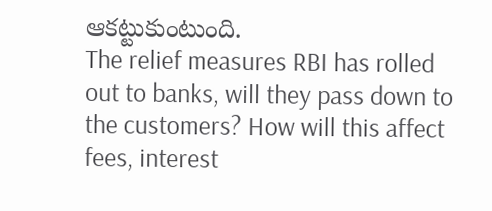ఆకట్టుకుంటుంది.
The relief measures RBI has rolled out to banks, will they pass down to the customers? How will this affect fees, interest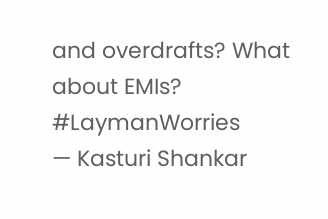and overdrafts? What about EMIs? #LaymanWorries
— Kasturi Shankar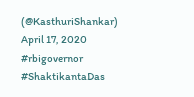(@KasthuriShankar) April 17, 2020
#rbigovernor #ShaktikantaDas